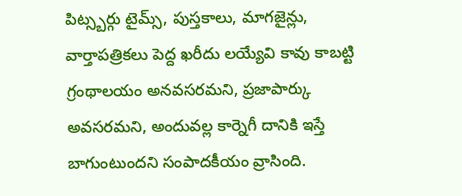పిట్స్బర్గు టైమ్స్, పుస్తకాలు, మాగజైన్లు, వార్తాపత్రికలు పెద్ద ఖరీదు లయ్యేవి కావు కాబట్టి గ్రంథాలయం అనవసరమని, ప్రజాపార్కు అవసరమని, అందువల్ల కార్నెగీ దానికి ఇస్తే బాగుంటుందని సంపాదకీయం వ్రాసింది.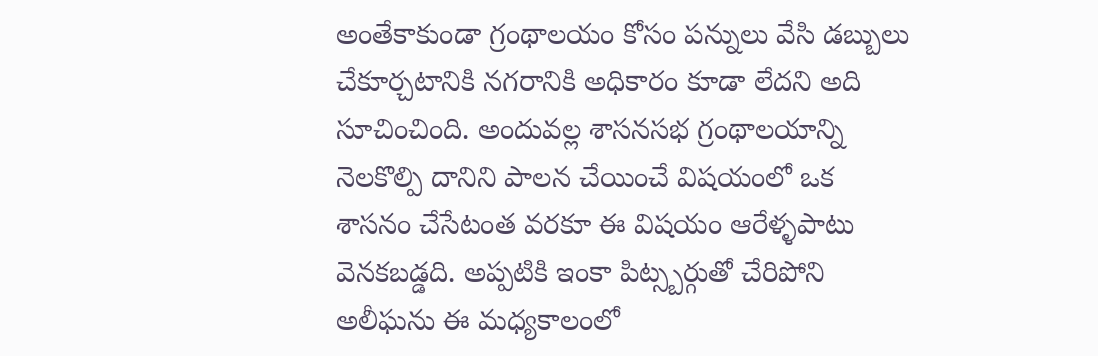అంతేకాకుండా గ్రంథాలయం కోసం పన్నులు వేసి డబ్బులు చేకూర్చటానికి నగరానికి అధికారం కూడా లేదని అది సూచించింది. అందువల్ల శాసనసభ గ్రంథాలయాన్ని నెలకొల్పి దానిని పాలన చేయించే విషయంలో ఒక శాసనం చేసేటంత వరకూ ఈ విషయం ఆరేళ్ళపాటు వెనకబడ్డది. అప్పటికి ఇంకా పిట్స్బర్గుతో చేరిపోని అలీఘను ఈ మధ్యకాలంలో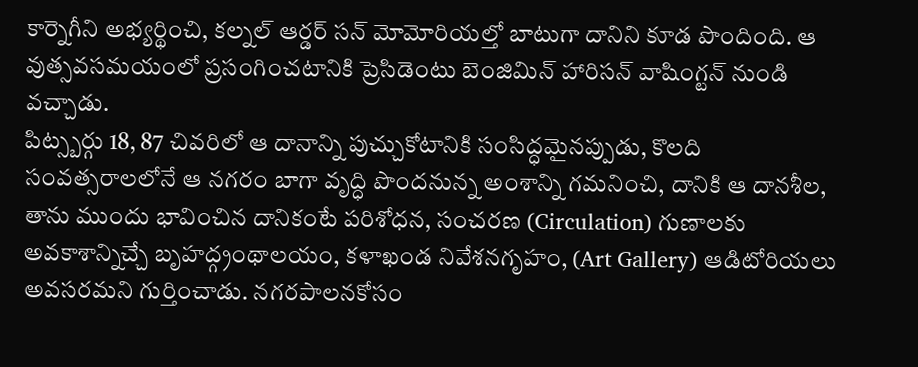కార్నెగీని అభ్యర్థించి, కల్నల్ ఆర్డర్ సన్ మోమోరియల్తో బాటుగా దానిని కూడ పొందింది. ఆ వుత్సవసమయంలో ప్రసంగించటానికి ప్రెసిడెంటు బెంజిమిన్ హారిసన్ వాషింగ్టన్ నుండి వచ్చాడు.
పిట్స్బర్గు 18, 87 చివరిలో ఆ దానాన్ని పుచ్చుకోటానికి సంసిద్ధమైనప్పుడు, కొలది సంవత్సరాలలోనే ఆ నగరం బాగా వృద్ధి పొందనున్న అంశాన్ని గమనించి, దానికి ఆ దానశీల, తాను ముందు భావించిన దానికంటే పరిశోధన, సంచరణ (Circulation) గుణాలకు అవకాశాన్నిచ్చే బృహద్గ్రంథాలయం, కళాఖండ నివేశనగృహం, (Art Gallery) ఆడిటోరియలు అవసరమని గుర్తించాడు. నగరపాలనకోసం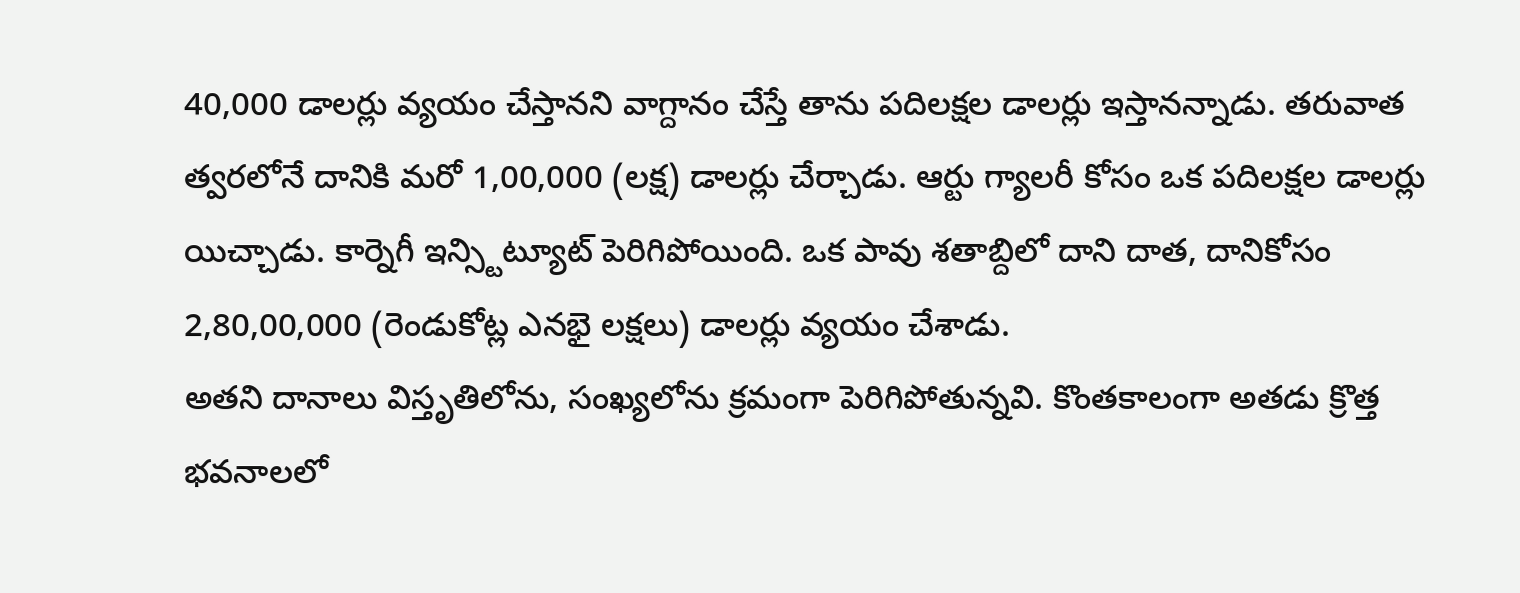40,000 డాలర్లు వ్యయం చేస్తానని వాగ్దానం చేస్తే తాను పదిలక్షల డాలర్లు ఇస్తానన్నాడు. తరువాత త్వరలోనే దానికి మరో 1,00,000 (లక్ష) డాలర్లు చేర్చాడు. ఆర్టు గ్యాలరీ కోసం ఒక పదిలక్షల డాలర్లు యిచ్చాడు. కార్నెగీ ఇన్స్టిట్యూట్ పెరిగిపోయింది. ఒక పావు శతాబ్దిలో దాని దాత, దానికోసం 2,80,00,000 (రెండుకోట్ల ఎనభై లక్షలు) డాలర్లు వ్యయం చేశాడు.
అతని దానాలు విస్తృతిలోను, సంఖ్యలోను క్రమంగా పెరిగిపోతున్నవి. కొంతకాలంగా అతడు క్రొత్త భవనాలలో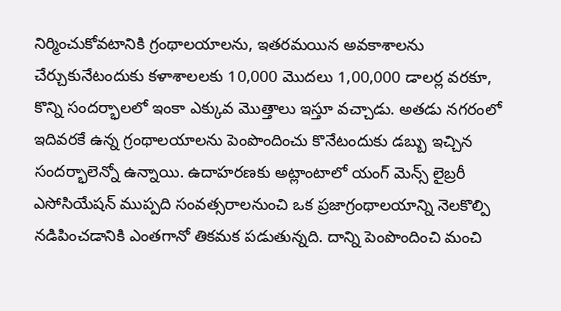నిర్మించుకోవటానికి గ్రంథాలయాలను, ఇతరమయిన అవకాశాలను చేర్చుకునేటందుకు కళాశాలలకు 10,000 మొదలు 1,00,000 డాలర్ల వరకూ, కొన్ని సందర్భాలలో ఇంకా ఎక్కువ మొత్తాలు ఇస్తూ వచ్చాడు. అతడు నగరంలో ఇదివరకే ఉన్న గ్రంథాలయాలను పెంపొందించు కొనేటందుకు డబ్బు ఇచ్చిన సందర్భాలెన్నో ఉన్నాయి. ఉదాహరణకు అట్లాంటాలో యంగ్ మెన్స్ లైబ్రరీ ఎసోసియేషన్ ముప్పది సంవత్సరాలనుంచి ఒక ప్రజాగ్రంథాలయాన్ని నెలకొల్పి నడిపించడానికి ఎంతగానో తికమక పడుతున్నది. దాన్ని పెంపొందించి మంచి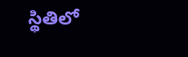స్థితిలో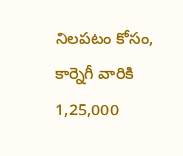నిలపటం కోసం, కార్నెగీ వారికి 1,25,000